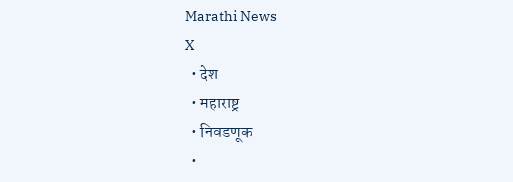Marathi News
X
  • देश
  • महाराष्ट्र
  • निवडणूक
  •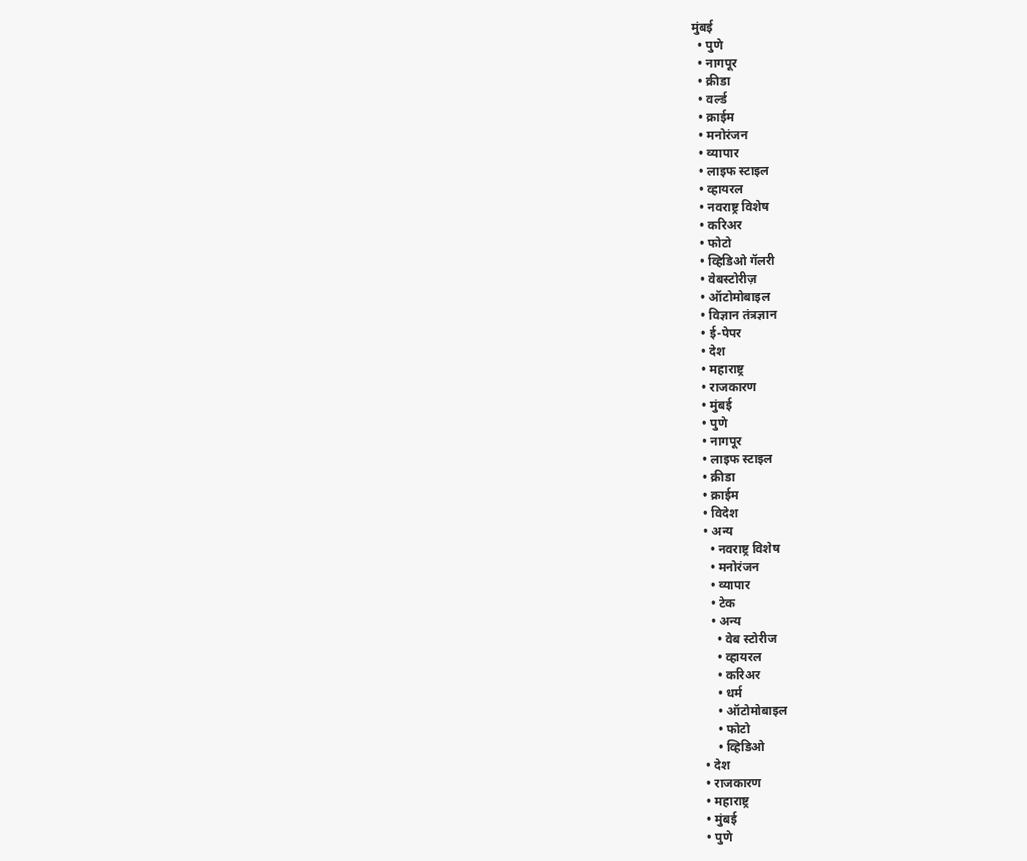मुंबई
  • पुणे
  • नागपूर
  • क्रीडा
  • वर्ल्ड
  • क्राईम
  • मनोरंजन
  • व्यापार
  • लाइफ स्टाइल
  • व्हायरल
  • नवराष्ट्र विशेष
  • करिअर
  • फोटो
  • व्हिडिओ गॅलरी
  • वेबस्टोरीज़
  • ऑटोमोबाइल
  • विज्ञान तंत्रज्ञान
  • ई-पेपर
  • देश
  • महाराष्ट्र
  • राजकारण
  • मुंबई
  • पुणे
  • नागपूर
  • लाइफ स्टाइल
  • क्रीडा
  • क्राईम
  • विदेश
  • अन्य
    • नवराष्ट्र विशेष
    • मनोरंजन
    • व्यापार
    • टेक
    • अन्य
      • वेब स्टोरीज
      • व्हायरल
      • करिअर
      • धर्म
      • ऑटोमोबाइल
      • फोटो
      • व्हिडिओ
  • देश
  • राजकारण
  • महाराष्ट्र
  • मुंबई
  • पुणे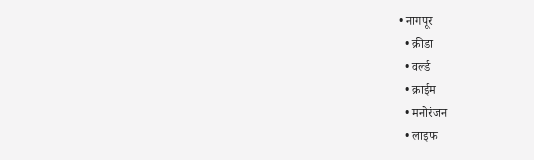• नागपूर
  • क्रीडा
  • वर्ल्ड
  • क्राईम
  • मनोरंजन
  • लाइफ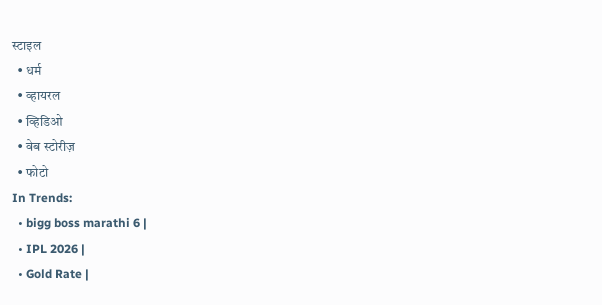स्टाइल
  • धर्म
  • व्हायरल
  • व्हिडिओ
  • वेब स्टोरीज़
  • फोटो
In Trends:
  • bigg boss marathi 6 |
  • IPL 2026 |
  • Gold Rate |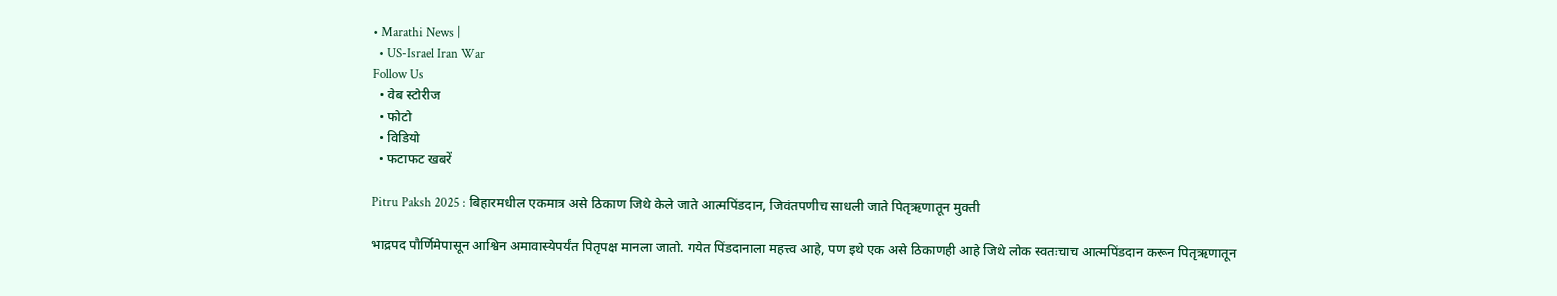• Marathi News |
  • US-Israel Iran War
Follow Us
  • वेब स्टोरीज
  • फोटो
  • विडियो
  • फटाफट खबरें

Pitru Paksh 2025 : बिहारमधील एकमात्र असे ठिकाण जिथे केले जाते आत्मपिंडदान, जिवंतपणीच साधली जाते पितृऋणातून मुक्ती

भाद्रपद पौर्णिमेपासून आश्विन अमावास्येपर्यंत पितृपक्ष मानला जातो. गयेत पिंडदानाला महत्त्व आहे, पण इथे एक असे ठिकाणही आहे जिथे लोक स्वतःचाच आत्मपिंडदान करून पितृऋणातून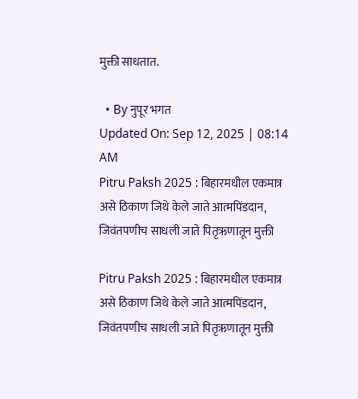मुक्ती साधतात.

  • By नुपूर भगत
Updated On: Sep 12, 2025 | 08:14 AM
Pitru Paksh 2025 : बिहारमधील एकमात्र असे ठिकाण जिथे केले जाते आत्मपिंडदान, जिवंतपणीच साधली जाते पितृऋणातून मुक्ती

Pitru Paksh 2025 : बिहारमधील एकमात्र असे ठिकाण जिथे केले जाते आत्मपिंडदान, जिवंतपणीच साधली जाते पितृऋणातून मुक्ती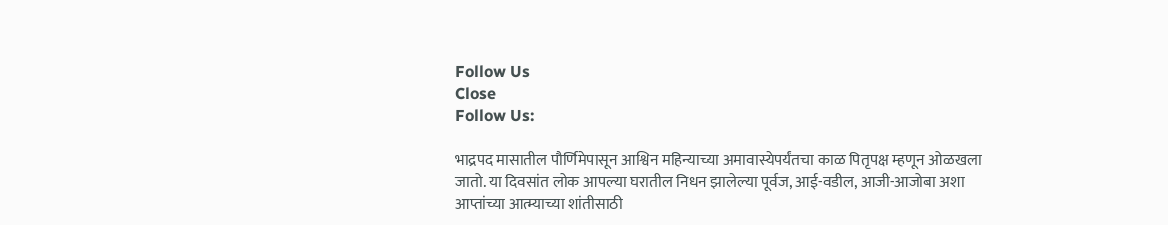Follow Us
Close
Follow Us:

भाद्रपद मासातील पौर्णिमेपासून आश्विन महिन्याच्या अमावास्येपर्यंतचा काळ पितृपक्ष म्हणून ओळखला जातो. या दिवसांत लोक आपल्या घरातील निधन झालेल्या पूर्वज, आई-वडील, आजी-आजोबा अशा आप्तांच्या आत्म्याच्या शांतीसाठी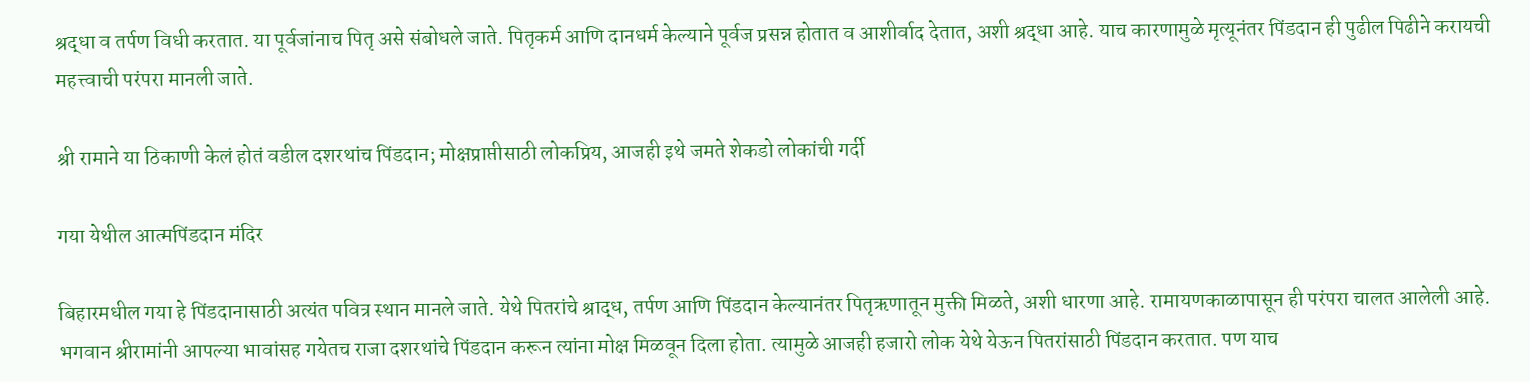श्रद्धा व तर्पण विधी करतात. या पूर्वजांनाच पितृ असे संबोधले जाते. पितृकर्म आणि दानधर्म केल्याने पूर्वज प्रसन्न होतात व आशीर्वाद देतात, अशी श्रद्धा आहे. याच कारणामुळे मृत्यूनंतर पिंडदान ही पुढील पिढीने करायची महत्त्वाची परंपरा मानली जाते.

श्री रामाने या ठिकाणी केलं होतं वडील दशरथांच पिंडदान; मोक्षप्राप्तीसाठी लोकप्रिय, आजही इथे जमते शेकडो लोकांची गर्दी

गया येथील आत्मपिंडदान मंदिर

बिहारमधील गया हे पिंडदानासाठी अत्यंत पवित्र स्थान मानले जाते. येथे पितरांचे श्राद्ध, तर्पण आणि पिंडदान केल्यानंतर पितृऋणातून मुक्ती मिळते, अशी धारणा आहे. रामायणकाळापासून ही परंपरा चालत आलेली आहे. भगवान श्रीरामांनी आपल्या भावांसह गयेतच राजा दशरथांचे पिंडदान करून त्यांना मोक्ष मिळवून दिला होता. त्यामुळे आजही हजारो लोक येथे येऊन पितरांसाठी पिंडदान करतात. पण याच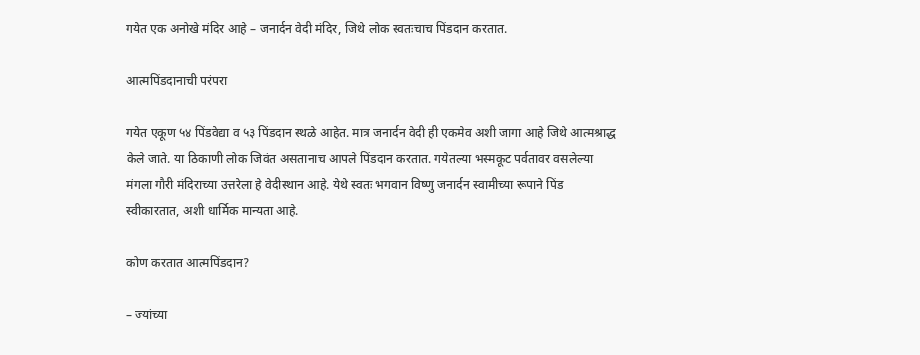गयेत एक अनोखे मंदिर आहे – जनार्दन वेदी मंदिर, जिथे लोक स्वतःचाच पिंडदान करतात.

आत्मपिंडदानाची परंपरा

गयेत एकूण ५४ पिंडवेद्या व ५३ पिंडदान स्थळे आहेत. मात्र जनार्दन वेदी ही एकमेव अशी जागा आहे जिथे आत्मश्राद्ध केले जाते. या ठिकाणी लोक जिवंत असतानाच आपले पिंडदान करतात. गयेतल्या भस्मकूट पर्वतावर वसलेल्या मंगला गौरी मंदिराच्या उत्तरेला हे वेदीस्थान आहे. येथे स्वतः भगवान विष्णु जनार्दन स्वामीच्या रूपाने पिंड स्वीकारतात, अशी धार्मिक मान्यता आहे.

कोण करतात आत्मपिंडदान?

– ज्यांच्या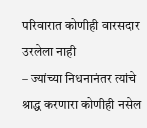परिवारात कोणीही वारसदार उरलेला नाही
– ज्यांच्या निधनानंतर त्यांचे श्राद्ध करणारा कोणीही नसेल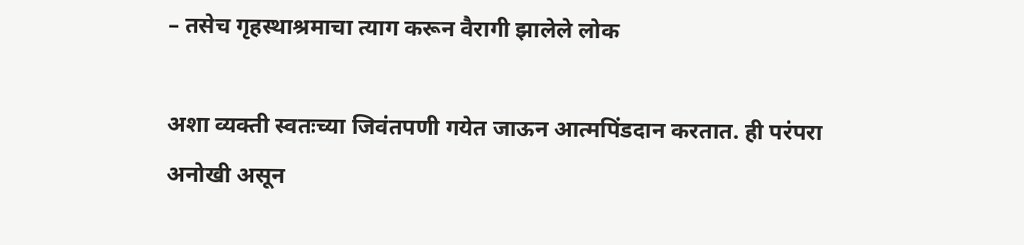– तसेच गृहस्थाश्रमाचा त्याग करून वैरागी झालेले लोक

अशा व्यक्ती स्वतःच्या जिवंतपणी गयेत जाऊन आत्मपिंडदान करतात. ही परंपरा अनोखी असून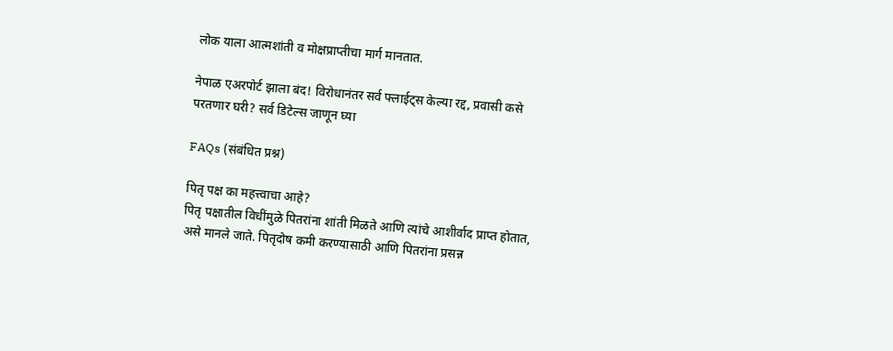लोक याला आत्मशांती व मोक्षप्राप्तीचा मार्ग मानतात.

नेपाळ एअरपोर्ट झाला बंद! विरोधानंतर सर्व फ्लाईट्स केल्या रद्द, प्रवासी कसे परतणार घरी? सर्व डिटेल्स जाणून घ्या

FAQs (संबंधित प्रश्न)

पितृ पक्ष का महत्त्वाचा आहे?
पितृ पक्षातील विधींमुळे पितरांना शांती मिळते आणि त्यांचे आशीर्वाद प्राप्त होतात, असे मानले जाते. पितृदोष कमी करण्यासाठी आणि पितरांना प्रसन्न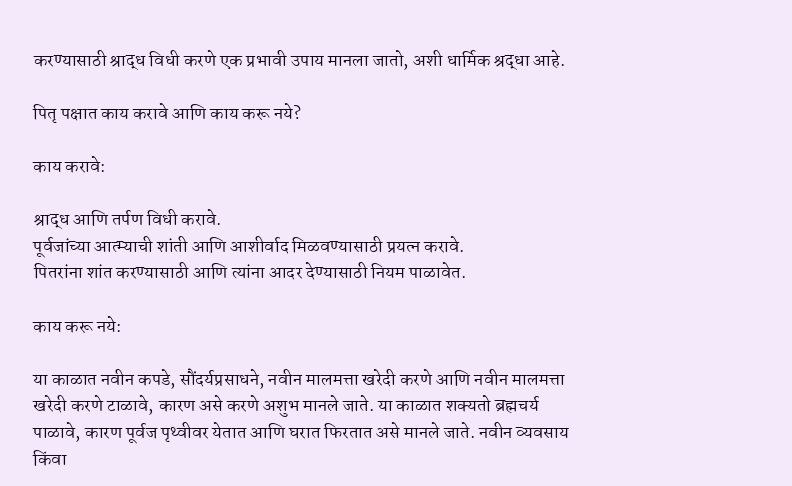करण्यासाठी श्राद्ध विधी करणे एक प्रभावी उपाय मानला जातो, अशी धार्मिक श्रद्धा आहे.

पितृ पक्षात काय करावे आणि काय करू नये?

काय करावे:

श्राद्ध आणि तर्पण विधी करावे.
पूर्वजांच्या आत्म्याची शांती आणि आशीर्वाद मिळवण्यासाठी प्रयत्न करावे.
पितरांना शांत करण्यासाठी आणि त्यांना आदर देण्यासाठी नियम पाळावेत.

काय करू नये:

या काळात नवीन कपडे, सौंदर्यप्रसाधने, नवीन मालमत्ता खरेदी करणे आणि नवीन मालमत्ता खरेदी करणे टाळावे, कारण असे करणे अशुभ मानले जाते. या काळात शक्यतो ब्रह्मचर्य पाळावे, कारण पूर्वज पृथ्वीवर येतात आणि घरात फिरतात असे मानले जाते. नवीन व्यवसाय किंवा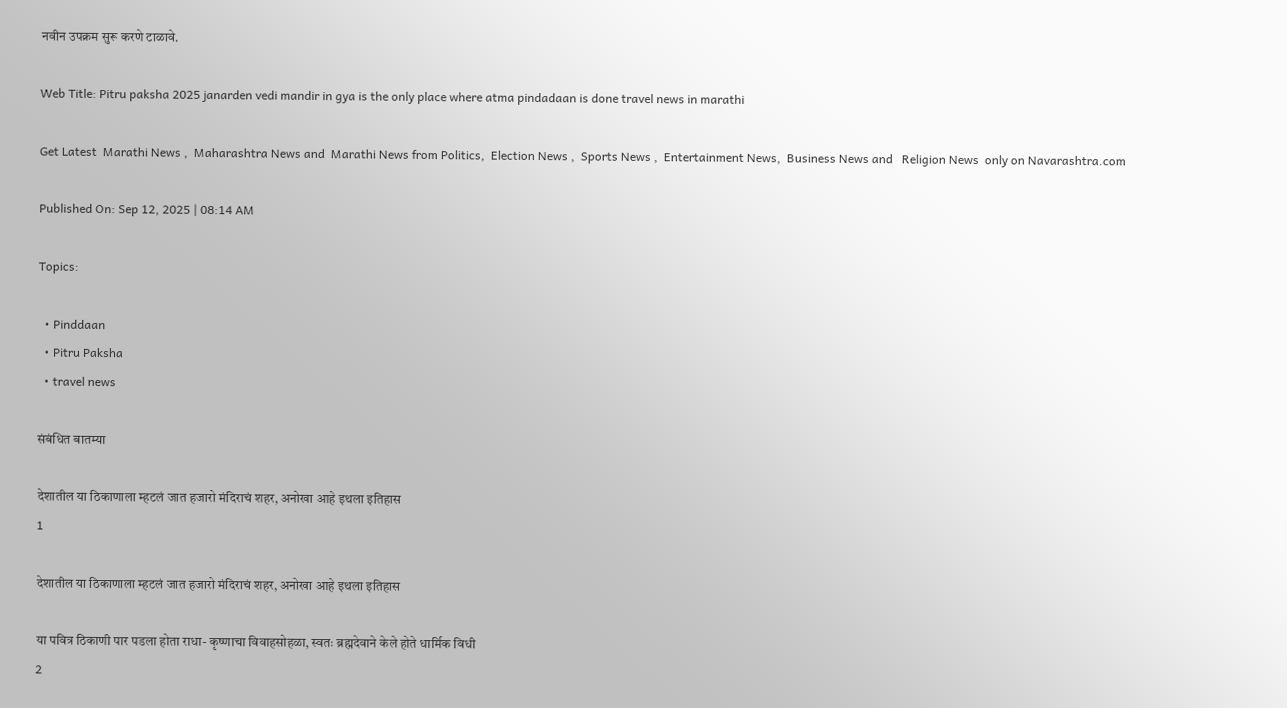नवीन उपक्रम सुरू करणे टाळावे.

Web Title: Pitru paksha 2025 janarden vedi mandir in gya is the only place where atma pindadaan is done travel news in marathi

Get Latest  Marathi News ,  Maharashtra News and  Marathi News from Politics,  Election News ,  Sports News ,  Entertainment News,  Business News and   Religion News  only on Navarashtra.com

Published On: Sep 12, 2025 | 08:14 AM

Topics:

  • Pinddaan
  • Pitru Paksha
  • travel news

संबंधित बातम्या

देशातील या ठिकाणाला म्हटलं जात हजारो मंदिराचं शहर, अनोखा आहे इथला इतिहास
1

देशातील या ठिकाणाला म्हटलं जात हजारो मंदिराचं शहर, अनोखा आहे इथला इतिहास

या पवित्र ठिकाणी पार पडला होता राधा- कृष्णाचा विवाहसोहळा, स्वतः ब्रह्मदेवाने केले होते धार्मिक विधी
2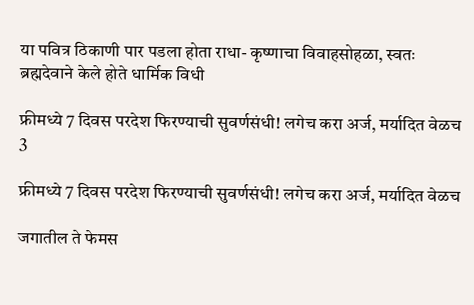या पवित्र ठिकाणी पार पडला होता राधा- कृष्णाचा विवाहसोहळा, स्वतः ब्रह्मदेवाने केले होते धार्मिक विधी

फ्रीमध्ये 7 दिवस परदेश फिरण्याची सुवर्णसंधी! लगेच करा अर्ज, मर्यादित वेळच
3

फ्रीमध्ये 7 दिवस परदेश फिरण्याची सुवर्णसंधी! लगेच करा अर्ज, मर्यादित वेळच

जगातील ते फेमस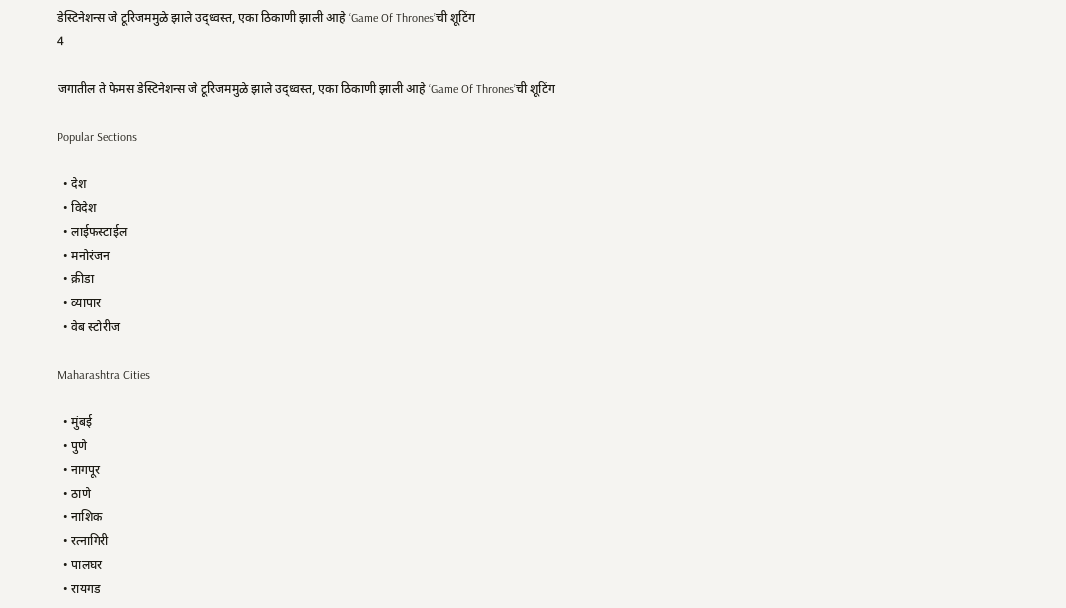डेस्टिनेशन्स जे टूरिजममुळे झाले उद्ध्वस्त, एका ठिकाणी झाली आहे ‘Game Of Thrones’ची शूटिंग
4

जगातील ते फेमस डेस्टिनेशन्स जे टूरिजममुळे झाले उद्ध्वस्त, एका ठिकाणी झाली आहे ‘Game Of Thrones’ची शूटिंग

Popular Sections

  • देश
  • विदेश
  • लाईफस्टाईल
  • मनोरंजन
  • क्रीडा
  • व्यापार
  • वेब स्टोरीज

Maharashtra Cities

  • मुंबई
  • पुणे
  • नागपूर
  • ठाणे
  • नाशिक
  • रत्नागिरी
  • पालघर
  • रायगड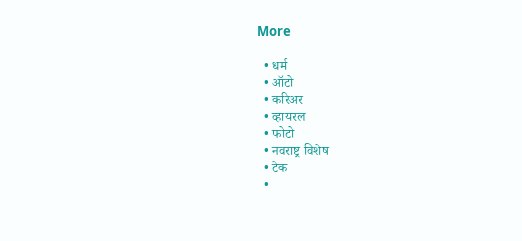More

  • धर्म
  • ऑटो
  • करिअर
  • व्हायरल
  • फोटो
  • नवराष्ट्र विशेष
  • टेक
  •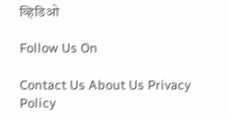व्हिडिओ

Follow Us On

Contact Us About Us Privacy Policy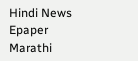Hindi News Epaper Marathi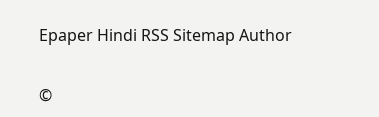Epaper Hindi RSS Sitemap Author

©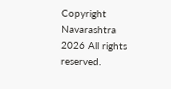Copyright Navarashtra 2026 All rights reserved.